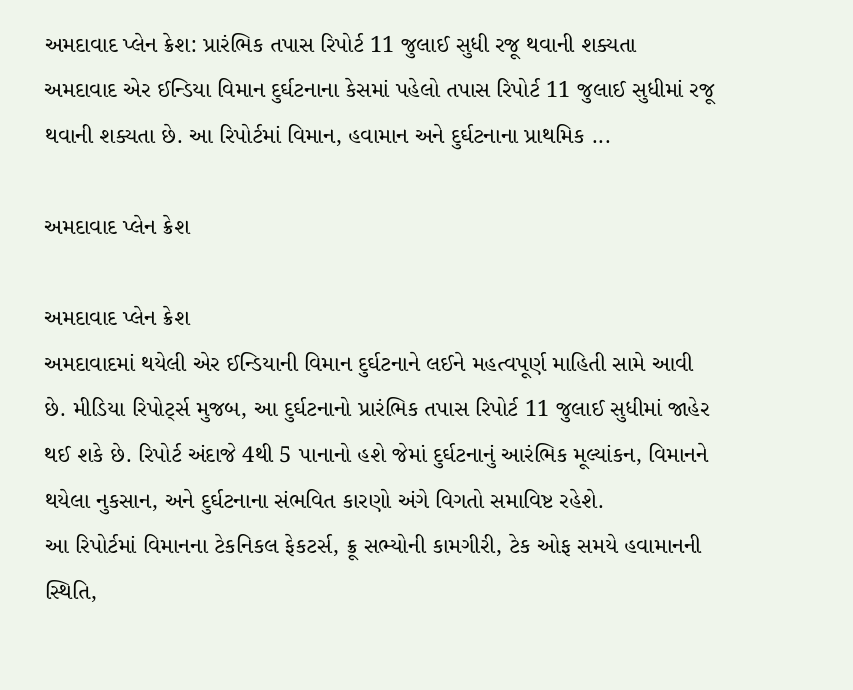અમદાવાદ પ્લેન ક્રેશ: પ્રારંભિક તપાસ રિપોર્ટ 11 જુલાઈ સુધી રજૂ થવાની શક્યતા
અમદાવાદ એર ઈન્ડિયા વિમાન દુર્ઘટનાના કેસમાં પહેલો તપાસ રિપોર્ટ 11 જુલાઈ સુધીમાં રજૂ થવાની શક્યતા છે. આ રિપોર્ટમાં વિમાન, હવામાન અને દુર્ઘટનાના પ્રાથમિક ...

અમદાવાદ પ્લેન ક્રેશ

અમદાવાદ પ્લેન ક્રેશ
અમદાવાદમાં થયેલી એર ઈન્ડિયાની વિમાન દુર્ઘટનાને લઈને મહત્વપૂર્ણ માહિતી સામે આવી છે. મીડિયા રિપોર્ટ્સ મુજબ, આ દુર્ઘટનાનો પ્રારંભિક તપાસ રિપોર્ટ 11 જુલાઈ સુધીમાં જાહેર થઈ શકે છે. રિપોર્ટ અંદાજે 4થી 5 પાનાનો હશે જેમાં દુર્ઘટનાનું આરંભિક મૂલ્યાંકન, વિમાનને થયેલા નુકસાન, અને દુર્ઘટનાના સંભવિત કારણો અંગે વિગતો સમાવિષ્ટ રહેશે.
આ રિપોર્ટમાં વિમાનના ટેકનિકલ ફેકટર્સ, ક્રૂ સભ્યોની કામગીરી, ટેક ઓફ સમયે હવામાનની સ્થિતિ,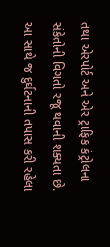તથા એરપોર્ટ અને એર ટ્રાફિક કંટ્રોલના સંકેતોની વિગતો રજૂ થવાની શક્યતા છે. આ સાથે જ દુર્ઘટનાની તપાસ કરી રહેલા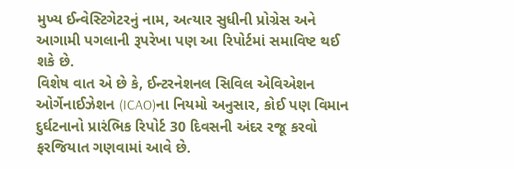મુખ્ય ઈન્વેસ્ટિગેટરનું નામ, અત્યાર સુધીની પ્રોગ્રેસ અને આગામી પગલાની રૂપરેખા પણ આ રિપોર્ટમાં સમાવિષ્ટ થઈ શકે છે.
વિશેષ વાત એ છે કે, ઈન્ટરનેશનલ સિવિલ એવિએશન ઓર્ગેનાઈઝેશન (ICAO)ના નિયમો અનુસાર, કોઈ પણ વિમાન દુર્ઘટનાનો પ્રારંભિક રિપોર્ટ 30 દિવસની અંદર રજૂ કરવો ફરજિયાત ગણવામાં આવે છે.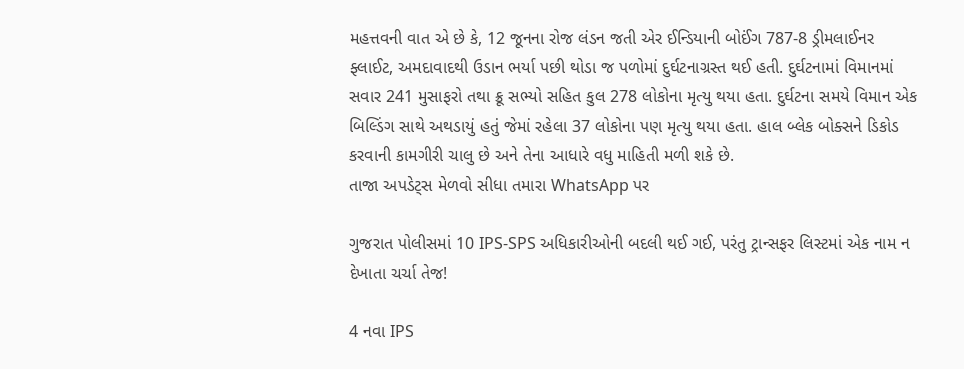મહત્તવની વાત એ છે કે, 12 જૂનના રોજ લંડન જતી એર ઈન્ડિયાની બોઈંગ 787-8 ડ્રીમલાઈનર ફ્લાઈટ, અમદાવાદથી ઉડાન ભર્યા પછી થોડા જ પળોમાં દુર્ઘટનાગ્રસ્ત થઈ હતી. દુર્ઘટનામાં વિમાનમાં સવાર 241 મુસાફરો તથા ક્રૂ સભ્યો સહિત કુલ 278 લોકોના મૃત્યુ થયા હતા. દુર્ઘટના સમયે વિમાન એક બિલ્ડિંગ સાથે અથડાયું હતું જેમાં રહેલા 37 લોકોના પણ મૃત્યુ થયા હતા. હાલ બ્લેક બોક્સને ડિકોડ કરવાની કામગીરી ચાલુ છે અને તેના આધારે વધુ માહિતી મળી શકે છે.
તાજા અપડેટ્સ મેળવો સીધા તમારા WhatsApp પર

ગુજરાત પોલીસમાં 10 IPS-SPS અધિકારીઓની બદલી થઈ ગઈ, પરંતુ ટ્રાન્સફર લિસ્ટમાં એક નામ ન દેખાતા ચર્ચા તેજ!

4 નવા IPS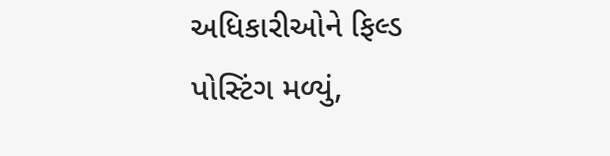અધિકારીઓને ફિલ્ડ પોસ્ટિંગ મળ્યું,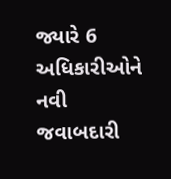જ્યારે 6 અધિકારીઓને નવી જવાબદારી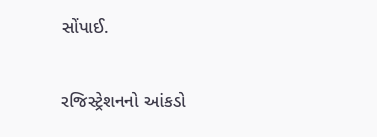સોંપાઈ.

રજિસ્ટ્રેશનનો આંકડો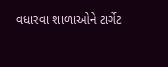વધારવા શાળાઓને ટાર્ગેટ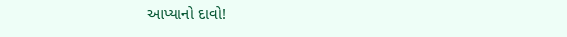આપ્યાનો દાવો!